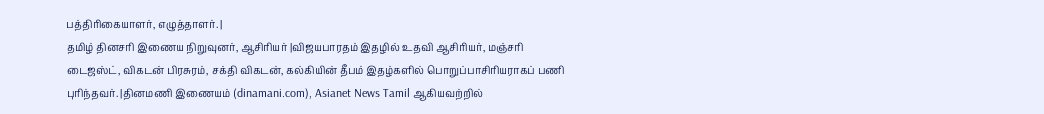பத்திரிகையாளர், எழுத்தாளர். |
தமிழ் தினசரி இணைய நிறுவுனர், ஆசிரியர் |விஜயபாரதம் இதழில் உதவி ஆசிரியர், மஞ்சரி டைஜஸ்ட், விகடன் பிரசுரம், சக்தி விகடன், கல்கியின் தீபம் இதழ்களில் பொறுப்பாசிரியராகப் பணி புரிந்தவர். |தினமணி இணையம் (dinamani.com), Asianet News Tamil ஆகியவற்றில்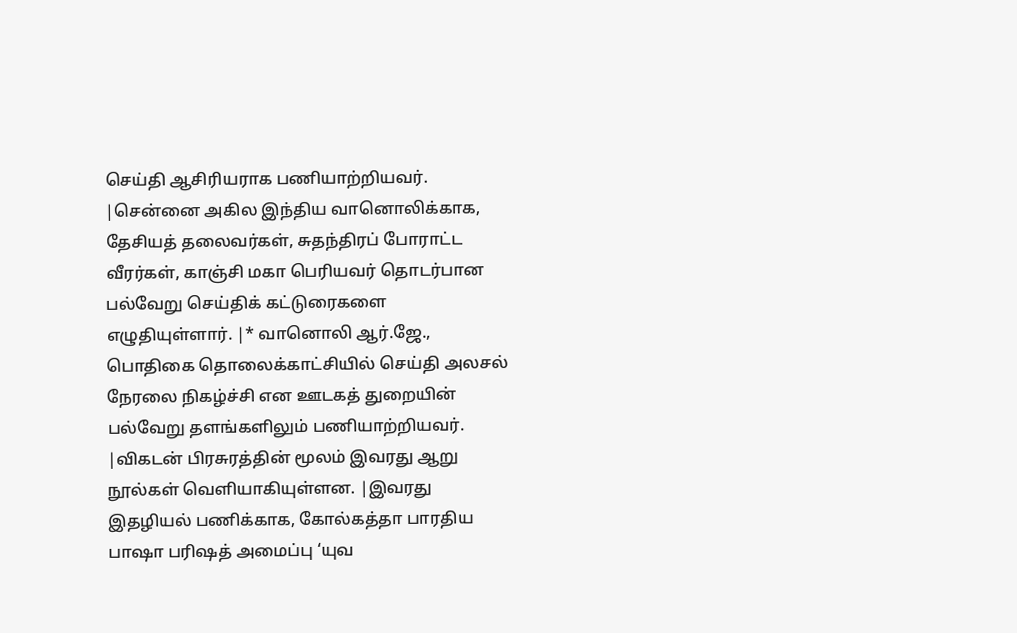செய்தி ஆசிரியராக பணியாற்றியவர். |சென்னை அகில இந்திய வானொலிக்காக, தேசியத் தலைவர்கள், சுதந்திரப் போராட்ட வீரர்கள், காஞ்சி மகா பெரியவர் தொடர்பான பல்வேறு செய்திக் கட்டுரைகளை எழுதியுள்ளார். |* வானொலி ஆர்.ஜே., பொதிகை தொலைக்காட்சியில் செய்தி அலசல் நேரலை நிகழ்ச்சி என ஊடகத் துறையின் பல்வேறு தளங்களிலும் பணியாற்றியவர். |விகடன் பிரசுரத்தின் மூலம் இவரது ஆறு நூல்கள் வெளியாகியுள்ளன. |இவரது இதழியல் பணிக்காக, கோல்கத்தா பாரதிய பாஷா பரிஷத் அமைப்பு ‘யுவ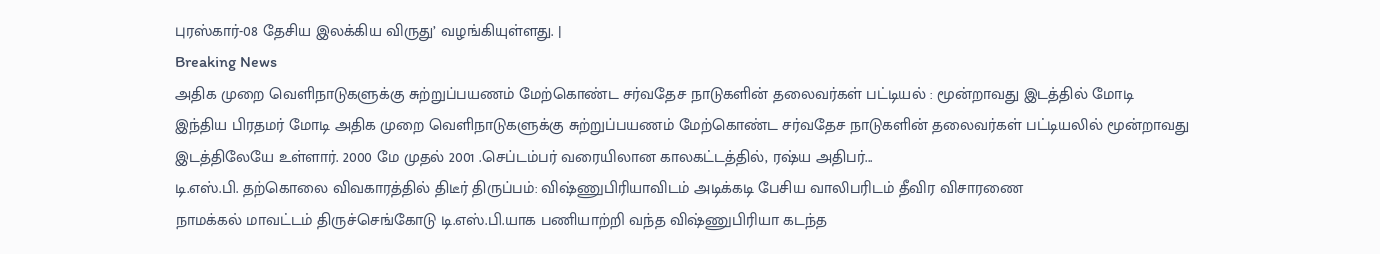புரஸ்கார்-08 தேசிய இலக்கிய விருது’ வழங்கியுள்ளது. |
Breaking News
அதிக முறை வெளிநாடுகளுக்கு சுற்றுப்பயணம் மேற்கொண்ட சர்வதேச நாடுகளின் தலைவர்கள் பட்டியல் : மூன்றாவது இடத்தில் மோடி
இந்திய பிரதமர் மோடி அதிக முறை வெளிநாடுகளுக்கு சுற்றுப்பயணம் மேற்கொண்ட சர்வதேச நாடுகளின் தலைவர்கள் பட்டியலில் மூன்றாவது இடத்திலேயே உள்ளார். 2000 மே முதல் 2001 .செப்டம்பர் வரையிலான காலகட்டத்தில், ரஷ்ய அதிபர்...
டி.எஸ்.பி. தற்கொலை விவகாரத்தில் திடீர் திருப்பம்: விஷ்ணுபிரியாவிடம் அடிக்கடி பேசிய வாலிபரிடம் தீவிர விசாரணை
நாமக்கல் மாவட்டம் திருச்செங்கோடு டி.எஸ்.பி.யாக பணியாற்றி வந்த விஷ்ணுபிரியா கடந்த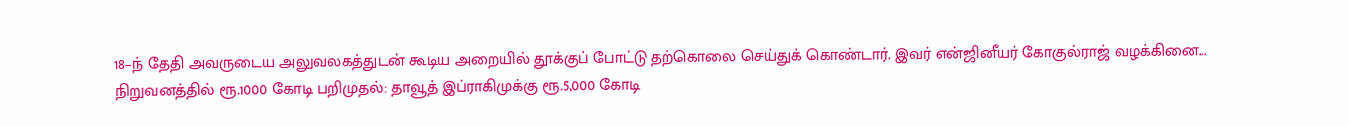18–ந் தேதி அவருடைய அலுவலகத்துடன் கூடிய அறையில் தூக்குப் போட்டு தற்கொலை செய்துக் கொண்டார். இவர் என்ஜினீயர் கோகுல்ராஜ் வழக்கினை...
நிறுவனத்தில் ரூ.1000 கோடி பறிமுதல்: தாவூத் இப்ராகிமுக்கு ரூ.5,000 கோடி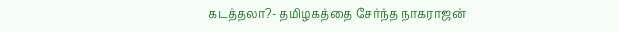கடத்தலா?- தமிழகத்தை சேர்ந்த நாகராஜன்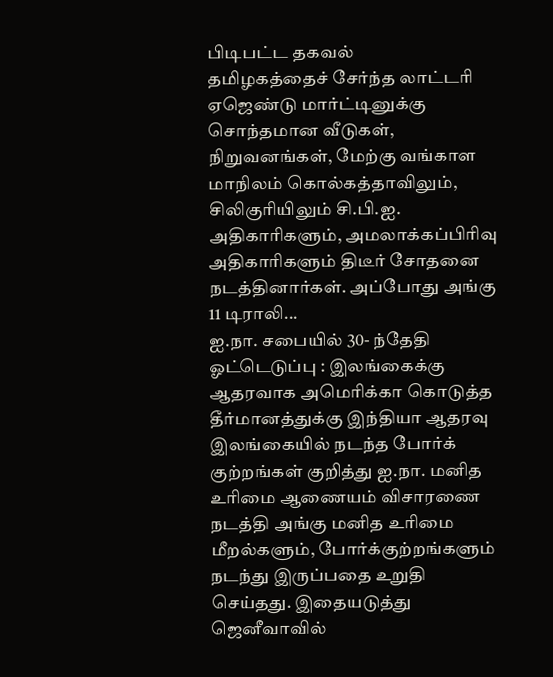பிடிபட்ட தகவல்
தமிழகத்தைச் சேர்ந்த லாட்டரி ஏஜெண்டு மார்ட்டினுக்கு சொந்தமான வீடுகள், நிறுவனங்கள், மேற்கு வங்காள மாநிலம் கொல்கத்தாவிலும், சிலிகுரியிலும் சி.பி.ஐ. அதிகாரிகளும், அமலாக்கப்பிரிவு அதிகாரிகளும் திடீர் சோதனை நடத்தினார்கள். அப்போது அங்கு 11 டிராலி...
ஐ.நா. சபையில் 30- ந்தேதி ஓட்டெடுப்பு : இலங்கைக்கு ஆதரவாக அமெரிக்கா கொடுத்த தீர்மானத்துக்கு இந்தியா ஆதரவு
இலங்கையில் நடந்த போர்க் குற்றங்கள் குறித்து ஐ.நா. மனித உரிமை ஆணையம் விசாரணை நடத்தி அங்கு மனித உரிமை மீறல்களும், போர்க்குற்றங்களும் நடந்து இருப்பதை உறுதி செய்தது. இதையடுத்து ஜெனீவாவில்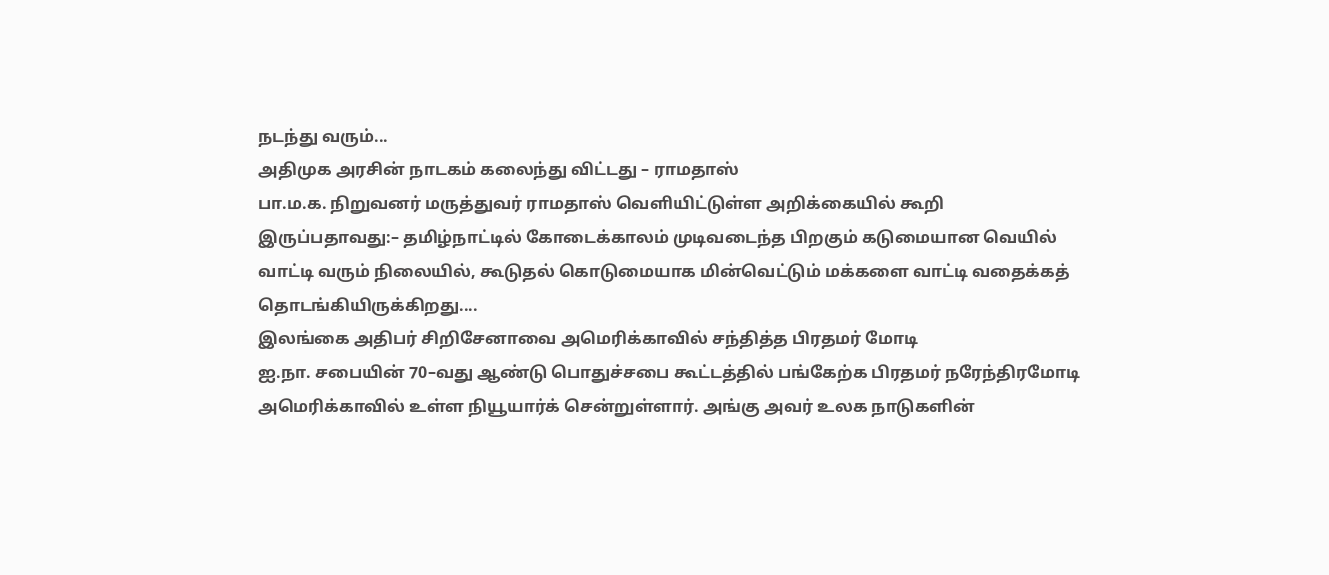நடந்து வரும்...
அதிமுக அரசின் நாடகம் கலைந்து விட்டது – ராமதாஸ்
பா.ம.க. நிறுவனர் மருத்துவர் ராமதாஸ் வெளியிட்டுள்ள அறிக்கையில் கூறி இருப்பதாவது:– தமிழ்நாட்டில் கோடைக்காலம் முடிவடைந்த பிறகும் கடுமையான வெயில் வாட்டி வரும் நிலையில், கூடுதல் கொடுமையாக மின்வெட்டும் மக்களை வாட்டி வதைக்கத் தொடங்கியிருக்கிறது....
இலங்கை அதிபர் சிறிசேனாவை அமெரிக்காவில் சந்தித்த பிரதமர் மோடி
ஐ.நா. சபையின் 70–வது ஆண்டு பொதுச்சபை கூட்டத்தில் பங்கேற்க பிரதமர் நரேந்திரமோடி அமெரிக்காவில் உள்ள நியூயார்க் சென்றுள்ளார். அங்கு அவர் உலக நாடுகளின்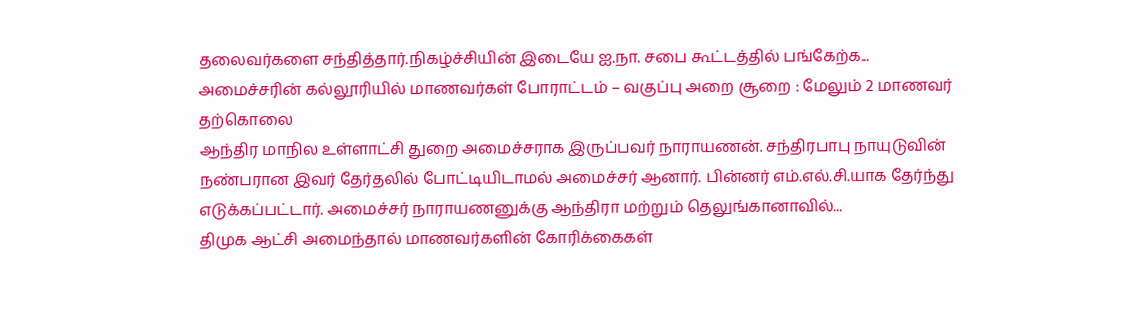தலைவர்களை சந்தித்தார்.நிகழ்ச்சியின் இடையே ஐ.நா. சபை கூட்டத்தில் பங்கேற்க...
அமைச்சரின் கல்லூரியில் மாணவர்கள் போராட்டம் – வகுப்பு அறை சூறை : மேலும் 2 மாணவர் தற்கொலை
ஆந்திர மாநில உள்ளாட்சி துறை அமைச்சராக இருப்பவர் நாராயணன். சந்திரபாபு நாயுடுவின் நண்பரான இவர் தேர்தலில் போட்டியிடாமல் அமைச்சர் ஆனார். பின்னர் எம்.எல்.சி.யாக தேர்ந்து எடுக்கப்பட்டார். அமைச்சர் நாராயணனுக்கு ஆந்திரா மற்றும் தெலுங்கானாவில்...
திமுக ஆட்சி அமைந்தால் மாணவர்களின் கோரிக்கைகள்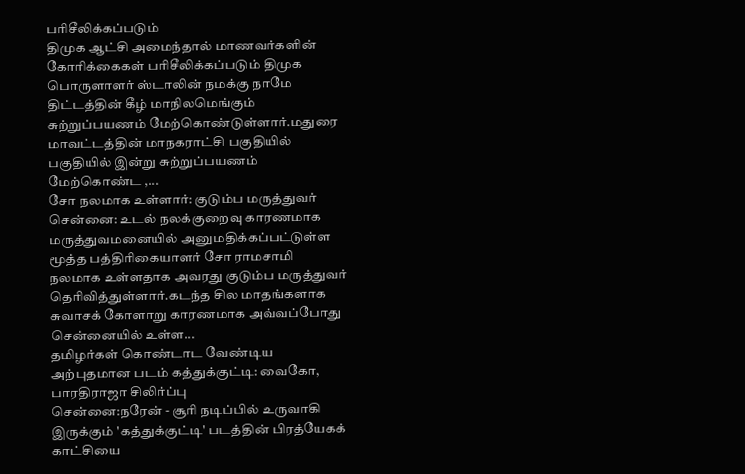பரிசீலிக்கப்படும்
திமுக ஆட்சி அமைந்தால் மாணவர்களின் கோரிக்கைகள் பரிசீலிக்கப்படும் திமுக பொருளாளர் ஸ்டாலின் நமக்கு நாமே திட்டத்தின் கீழ் மாநிலமெங்கும் சுற்றுப்பயணம் மேற்கொண்டுள்ளார்.மதுரை மாவட்டத்தின் மாநகராட்சி பகுதியில் பகுதியில் இன்று சுற்றுப்பயணம் மேற்கொண்ட ,...
சோ நலமாக உள்ளார்: குடும்ப மருத்துவர்
சென்னை: உடல் நலக்குறைவு காரணமாக மருத்துவமனையில் அனுமதிக்கப்பட்டுள்ள மூத்த பத்திரிகையாளர் சோ ராமசாமி நலமாக உள்ளதாக அவரது குடும்ப மருத்துவர் தெரிவித்துள்ளார்.கடந்த சில மாதங்களாக சுவாசக் கோளாறு காரணமாக அவ்வப்போது சென்னையில் உள்ள...
தமிழர்கள் கொண்டாட வேண்டிய அற்புதமான படம் கத்துக்குட்டி: வைகோ, பாரதிராஜா சிலிர்ப்பு
சென்னை:நரேன் - சூரி நடிப்பில் உருவாகி இருக்கும் 'கத்துக்குட்டி' படத்தின் பிரத்யேகக் காட்சியை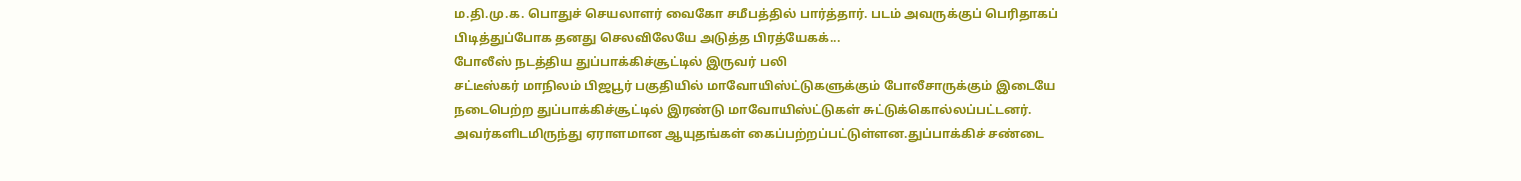ம.தி.மு.க. பொதுச் செயலாளர் வைகோ சமீபத்தில் பார்த்தார். படம் அவருக்குப் பெரிதாகப் பிடித்துப்போக தனது செலவிலேயே அடுத்த பிரத்யேகக்...
போலீஸ் நடத்திய துப்பாக்கிச்சூட்டில் இருவர் பலி
சட்டீஸ்கர் மாநிலம் பிஜபூர் பகுதியில் மாவோயிஸ்ட்டுகளுக்கும் போலீசாருக்கும் இடையே நடைபெற்ற துப்பாக்கிச்சூட்டில் இரண்டு மாவோயிஸ்ட்டுகள் சுட்டுக்கொல்லப்பட்டனர். அவர்களிடமிருந்து ஏராளமான ஆயுதங்கள் கைப்பற்றப்பட்டுள்ளன.துப்பாக்கிச் சண்டை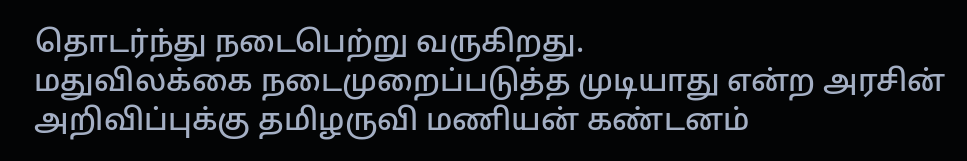தொடர்ந்து நடைபெற்று வருகிறது.
மதுவிலக்கை நடைமுறைப்படுத்த முடியாது என்ற அரசின் அறிவிப்புக்கு தமிழருவி மணியன் கண்டனம்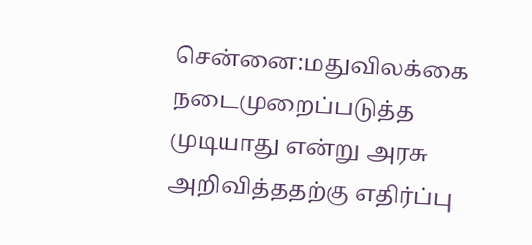சென்னை:மதுவிலக்கை நடைமுறைப்படுத்த முடியாது என்று அரசு அறிவித்ததற்கு எதிர்ப்பு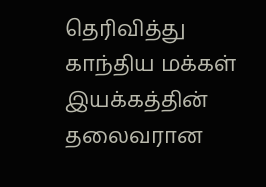தெரிவித்து காந்திய மக்கள் இயக்கத்தின் தலைவரான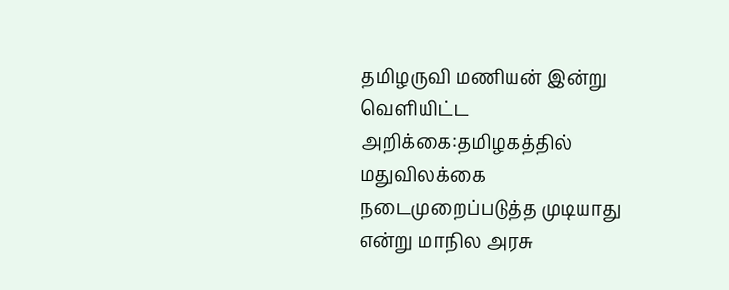தமிழருவி மணியன் இன்று வெளியிட்ட அறிக்கை:தமிழகத்தில் மதுவிலக்கை நடைமுறைப்படுத்த முடியாது என்று மாநில அரசு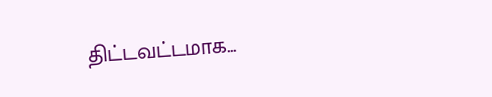திட்டவட்டமாக...